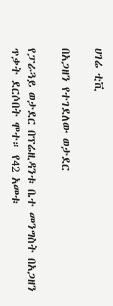ሀገሬ ቲቪ

በአጋዘን የተገደለው ወታደር

የፓራጓይ ወታደር በፕሬዚዳንቱ ቤተ መንግስት በአጋዘን ጥቃት ደርሶበት ሞተ። የ42 አመቱ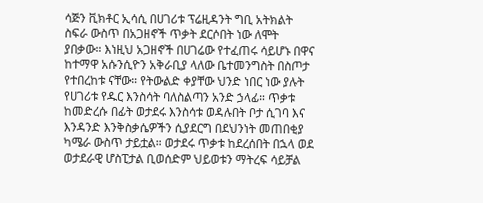ሳጅን ቪክቶር ኢሳሲ በሀገሪቱ ፕሬዚዳንት ግቢ አትክልት ስፍራ ውስጥ በአጋዘኖች ጥቃት ደርሶበት ነው ለሞት ያበቃው። እነዚህ አጋዘኖች በሀገሬው የተፈጠሩ ሳይሆኑ በዋና ከተማዋ አሱንሲዮን አቅራቢያ ላለው ቤተመንግስት በስጦታ የተበረከቱ ናቸው። የትውልድ ቀያቸው ህንድ ነበር ነው ያሉት የሀገሪቱ የዱር እንስሳት ባለስልጣን አንድ ኃላፊ። ጥቃቱ ከመድረሱ በፊት ወታደሩ እንስሳቱ ወዳሉበት ቦታ ሲገባ እና እንዳንድ እንቅስቃሴዎችን ሲያደርግ በደህንነት መጠበቂያ ካሜራ ውስጥ ታይቷል። ወታደሩ ጥቃቱ ከደረሰበት በኋላ ወደ ወታደራዊ ሆስፒታል ቢወሰድም ህይወቱን ማትረፍ ሳይቻል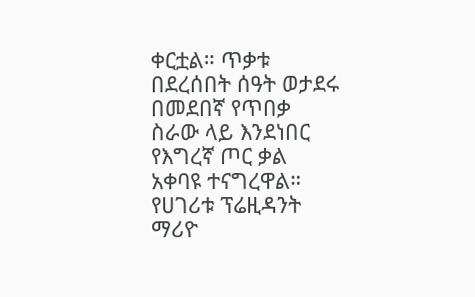ቀርቷል። ጥቃቱ በደረሰበት ሰዓት ወታደሩ በመደበኛ የጥበቃ ስራው ላይ እንደነበር የእግረኛ ጦር ቃል አቀባዩ ተናግረዋል። የሀገሪቱ ፕሬዚዳንት ማሪዮ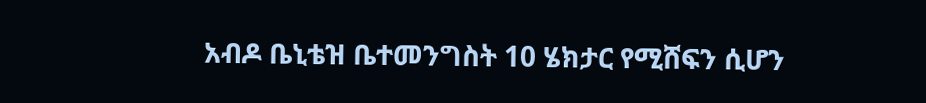አብዶ ቤኒቴዝ ቤተመንግስት 10 ሄክታር የሚሸፍን ሲሆን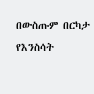በውስጡም በርካታ የእንስሳት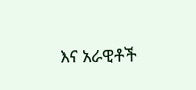እና አራዊቶች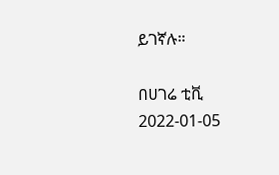ይገኛሉ።

በሀገሬ ቲቪ
2022-01-05